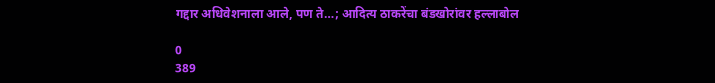गद्दार अधिवेशनाला आले, पण ते…; आदित्य ठाकरेंचा बंडखोरांवर हल्लाबोल

0
389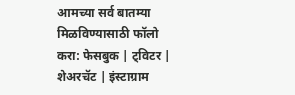आमच्या सर्व बातम्या मिळविण्यासाठी फॉलो करा: फेसबुक | ट्विटर | शेअरचॅट | इंस्टाग्राम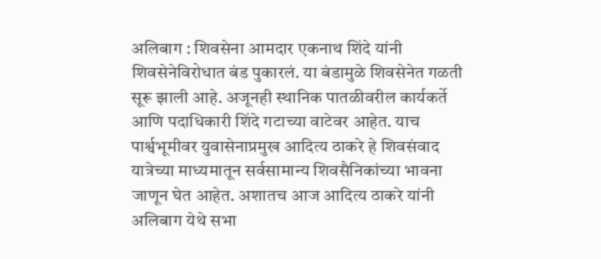अलिबाग : शिवसेना आमदार एकनाथ शिंदे यांनी शिवसेनेविरोधात बंड पुकारलं. या बंडामुळे शिवसेनेत गळती सूरू झाली आहे. अजूनही स्थानिक पातळीवरील कार्यकर्ते आणि पदाधिकारी शिंदे गटाच्या वाटेवर आहेत. याच पार्श्वभूमीवर युवासेनाप्रमुख आदित्य ठाकरे हे शिवसंवाद यात्रेच्या माध्यमातून सर्वसामान्य शिवसैनिकांच्या भावना जाणून घेत आहेत. अशातच आज आदित्य ठाकरे यांनी अलिबाग येथे सभा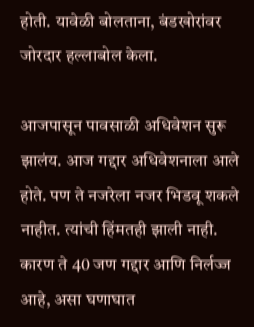होती. यावेळी बोलताना, बंडखोरांवर जोरदार हल्लाबोल केला.

आजपासून पावसाळी अधिवेशन सुरू झालंय. आज गद्दार अधिवेशनाला आले होते. पण ते नजरेला नजर भिडवू शकले नाहीत. त्यांची हिंमतही झाली नाही. कारण ते 40 जण गद्दार आणि निर्लज्ज आहे, असा घणाघात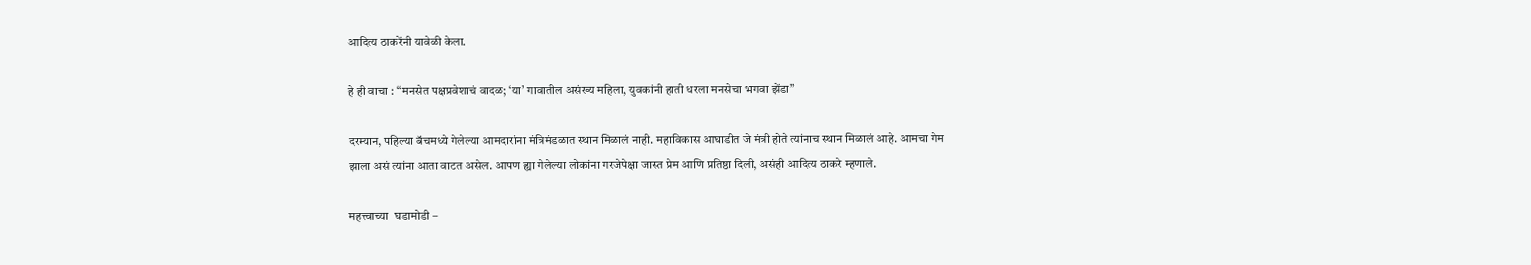आदित्य ठाकरेंनी यावेळी केला.

हे ही वाचा : “मनसेत पक्षप्रवेशाचं वादळ; ‘या’ गावातील असंख्य महिला, युवकांनी हाती धरला मनसेचा भगवा झेंडा”

दरम्यान, पहिल्या बॅचमध्ये गेलेल्या आमदारांना मंत्रिमंडळात स्थान मिळालं नाही. महाविकास आघाडीत जे मंत्री होते त्यांनाच स्थान मिळालं आहे. आमचा गेम झाला असं त्यांना आता वाटत असेल. आपण ह्या गेलेल्या लोकांना गरजेपेक्षा जास्त प्रेम आणि प्रतिष्ठा दिली, असंही आदित्य ठाकरे म्हणाले.

महत्त्वाच्या  घडामोडी –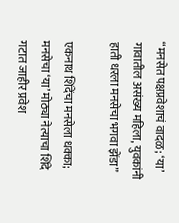“मनसेत पक्षप्रवेशाचं वादळ; ‘या’ गावातील असंख्य महिला, युवकांनी हाती धरला मनसेचा भगवा झेंडा”

एकनाथ शिंदेंचा मनसेला धक्का; मनसेचा ‘या’ मोठ्या नेत्याचा शिंदे गटात जाहीर प्रवेश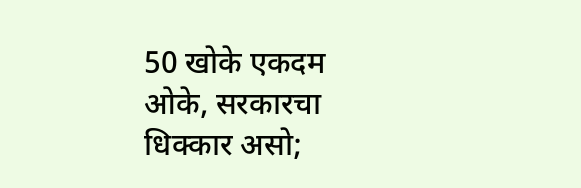50 खोके एकदम ओके, सरकारचा धिक्कार असो;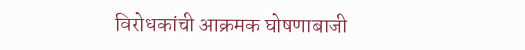विरोधकांची आक्रमक घोषणाबाजी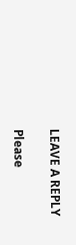LEAVE A REPLY

Please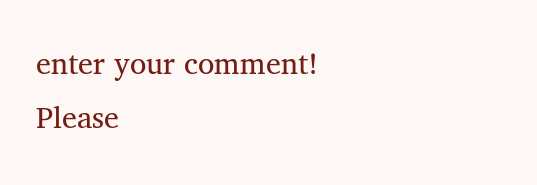enter your comment!
Please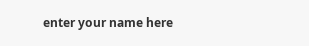enter your name here